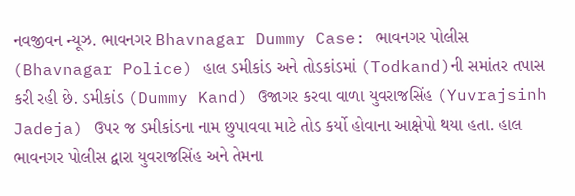નવજીવન ન્યૂઝ. ભાવનગર Bhavnagar Dummy Case: ભાવનગર પોલીસ (Bhavnagar Police) હાલ ડમીકાંડ અને તોડકાંડમાં (Todkand)ની સમાંતર તપાસ કરી રહી છે. ડમીકાંડ (Dummy Kand) ઉજાગર કરવા વાળા યુવરાજસિંહ (Yuvrajsinh Jadeja) ઉપર જ ડમીકાંડના નામ છુપાવવા માટે તોડ કર્યો હોવાના આક્ષેપો થયા હતા. હાલ ભાવનગર પોલીસ દ્વારા યુવરાજસિંહ અને તેમના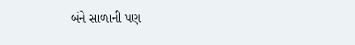બંને સાળાની પણ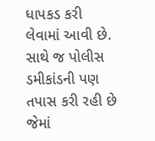ધાપકડ કરી લેવામાં આવી છે. સાથે જ પોલીસ ડમીકાંડની પણ તપાસ કરી રહી છે જેમાં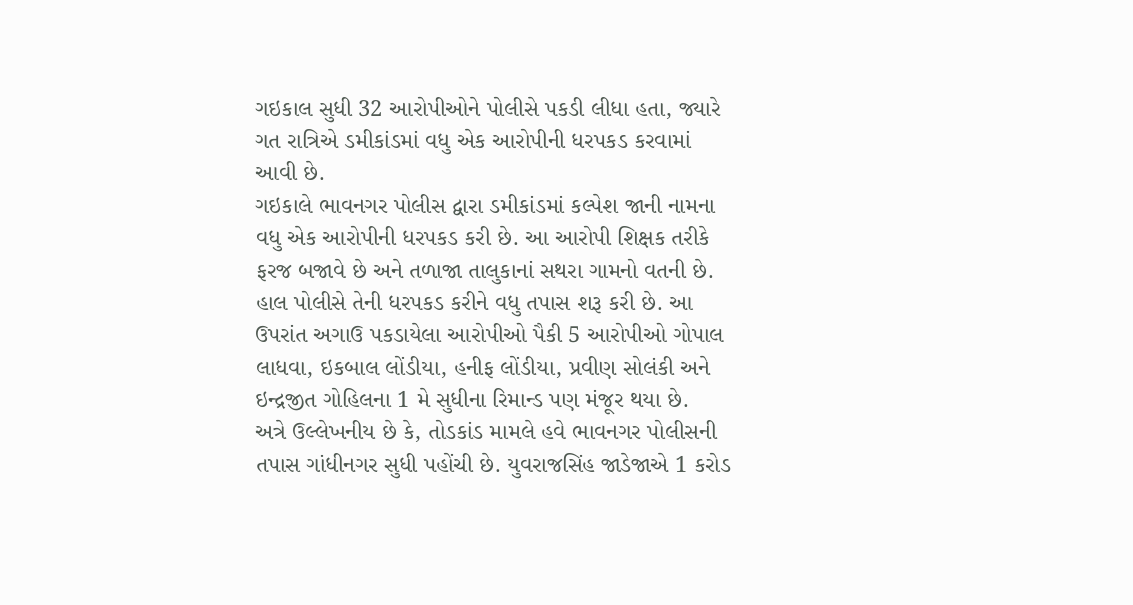ગઇકાલ સુધી 32 આરોપીઓને પોલીસે પકડી લીધા હતા, જ્યારે ગત રાત્રિએ ડમીકાંડમાં વધુ એક આરોપીની ધરપકડ કરવામાં આવી છે.
ગઇકાલે ભાવનગર પોલીસ દ્વારા ડમીકાંડમાં કલ્પેશ જાની નામના વધુ એક આરોપીની ધરપકડ કરી છે. આ આરોપી શિક્ષક તરીકે ફરજ બજાવે છે અને તળાજા તાલુકાનાં સથરા ગામનો વતની છે. હાલ પોલીસે તેની ધરપકડ કરીને વધુ તપાસ શરૂ કરી છે. આ ઉપરાંત અગાઉ પકડાયેલા આરોપીઓ પૈકી 5 આરોપીઓ ગોપાલ લાધવા, ઇકબાલ લોંડીયા, હનીફ લોંડીયા, પ્રવીણ સોલંકી અને ઇન્દ્રજીત ગોહિલના 1 મે સુધીના રિમાન્ડ પણ મંજૂર થયા છે.
અત્રે ઉલ્લેખનીય છે કે, તોડકાંડ મામલે હવે ભાવનગર પોલીસની તપાસ ગાંધીનગર સુધી પહોંચી છે. યુવરાજસિંહ જાડેજાએ 1 કરોડ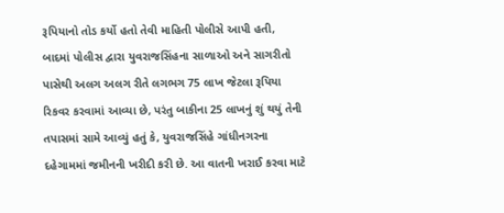રૂપિયાનો તોડ કર્યો હતો તેવી માહિતી પોલીસે આપી હતી, બાદમાં પોલીસ દ્વારા યુવરાજસિંહના સાળાઓ અને સાગરીતો પાસેથી અલગ અલગ રીતે લગભગ 75 લાખ જેટલા રૂપિયા રિકવર કરવામાં આવ્યા છે, પરંતુ બાકીના 25 લાખનું શું થયું તેની તપાસમાં સામે આવ્યું હતું કે, યુવરાજસિંહે ગાંધીનગરના દહેગામમાં જમીનની ખરીદી કરી છે. આ વાતની ખરાઈ કરવા માટે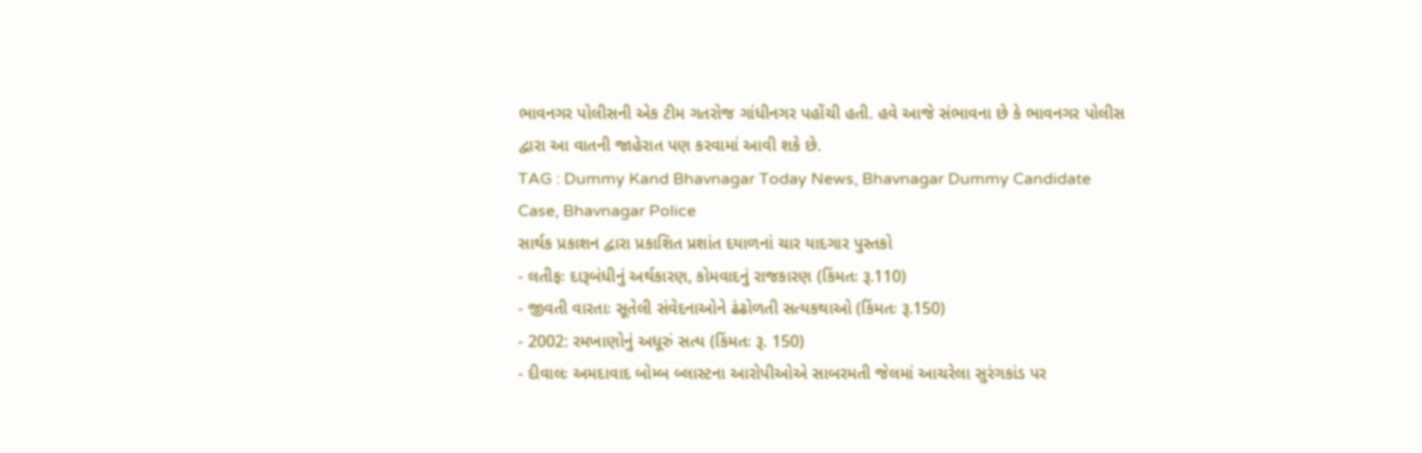ભાવનગર પોલીસની એક ટીમ ગતરોજ ગાંધીનગર પહોંચી હતી. હવે આજે સંભાવના છે કે ભાવનગર પોલીસ દ્વારા આ વાતની જાહેરાત પણ કરવામાં આવી શકે છે.
TAG : Dummy Kand Bhavnagar Today News, Bhavnagar Dummy Candidate Case, Bhavnagar Police
સાર્થક પ્રકાશન દ્વારા પ્રકાશિત પ્રશાંત દયાળનાં ચાર યાદગાર પુસ્તકો
- લતીફઃ દારૂબંધીનું અર્થકારણ, કોમવાદનું રાજકારણ (કિંમતઃ રૂ.110)
- જીવતી વારતાઃ સૂતેલી સંવેદનાઓને ઢંઢોળતી સત્યકથાઓ (કિંમતઃ રૂ.150)
- 2002: રમખાણોનું અધૂરું સત્ય (કિંમતઃ રૂ. 150)
- દીવાલઃ અમદાવાદ બોમ્બ બ્લાસ્ટના આરોપીઓએ સાબરમતી જેલમાં આચરેલા સુરંગકાંડ પર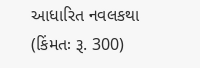આધારિત નવલકથા (કિંમતઃ રૂ. 300)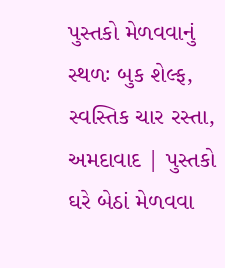પુસ્તકો મેળવવાનું સ્થળઃ બુક શેલ્ફ, સ્વસ્તિક ચાર રસ્તા, અમદાવાદ | પુસ્તકો ઘરે બેઠાં મેળવવા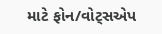માટે ફોન/વોટ્સએપ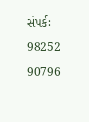સંપર્કઃ 98252 90796